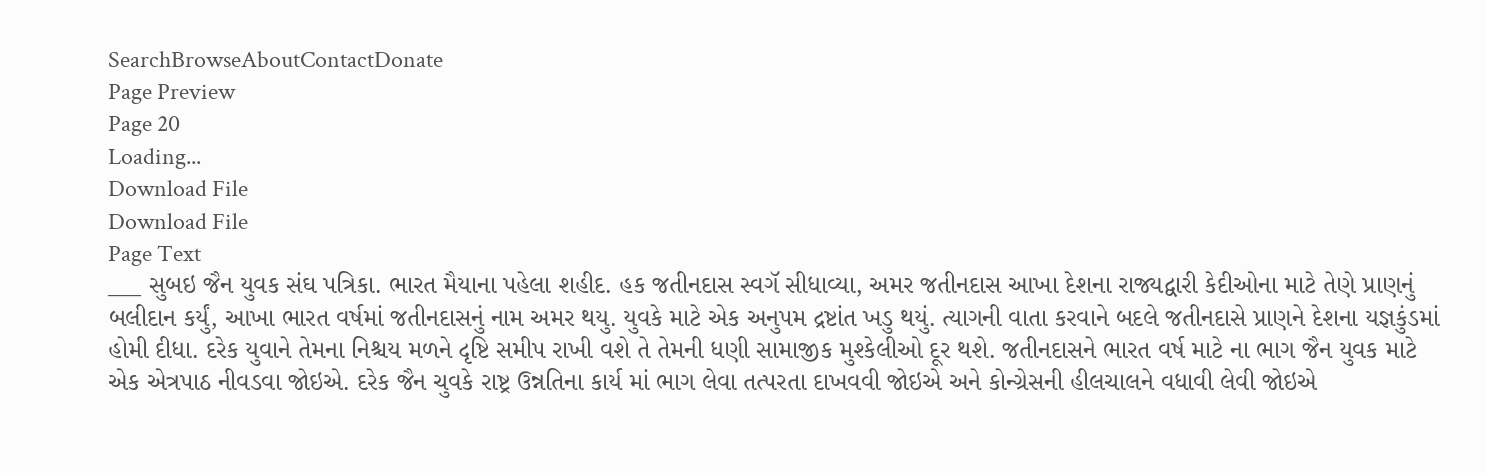SearchBrowseAboutContactDonate
Page Preview
Page 20
Loading...
Download File
Download File
Page Text
___ સુબઇ જૈન યુવક સંઘ પત્રિકા. ભારત મૈયાના પહેલા શહીદ. હક જતીનદાસ સ્વગૅ સીધાવ્યા, અમર જતીનદાસ આખા દેશના રાજ્યદ્વારી કેદીઓના માટે તેણે પ્રાણનું બલીદાન કર્યું, આખા ભારત વર્ષમાં જતીનદાસનું નામ અમર થયુ. યુવકે માટે એક અનુપમ દ્રષ્ટાંત ખડુ થયું. ત્યાગની વાતા કરવાને બદલે જતીનદાસે પ્રાણને દેશના યજ્ઞકુંડમાં હોમી દીધા. દરેક યુવાને તેમના નિશ્ચય મળને દૃષ્ટિ સમીપ રાખી વશે તે તેમની ધણી સામાજીક મુશ્કેલીઓ દૂર થશે. જતીનદાસને ભારત વર્ષ માટે ના ભાગ જૈન યુવક માટે એક એત્રપાઠ નીવડવા જોઇએ. દરેક જૈન ચુવકે રાષ્ટ્ર ઉન્નતિના કાર્ય માં ભાગ લેવા તત્પરતા દાખવવી જોઇએ અને કોન્ગ્રેસની હીલચાલને વધાવી લેવી જોઇએ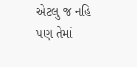એટલુ જ નહિ પણ તેમાં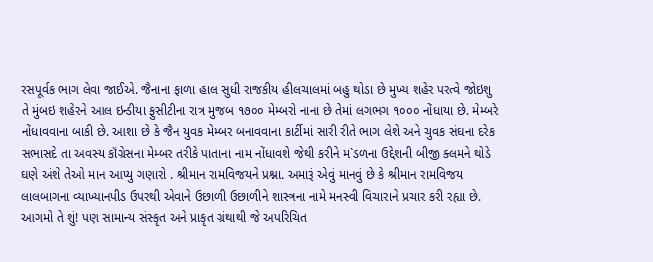રસપૂર્વક ભાગ લેવા જાઈએ. જૈનાના ફાળા હાલ સુધી રાજકીય હીલચાલમાં બહુ થોડા છે મુખ્ય શહેર પરત્વે જોઇશુ તે મુંબઇ શહેરને આલ ઇન્ડીયા ફુસીટીના રાત્ર મુજબ ૧૭૦૦ મેમ્બરો નાના છે તેમાં લગભગ ૧૦૦૦ નોંધાયા છે. મેમ્બરે નોંધાવવાના બાકી છે. આશા છે કે જૈન યુવક મેમ્બર બનાવવાના કાર્ટીમાં સારી રીતે ભાગ લેશે અને ચુવક સંઘના દરેક સભાસદે તા અવસ્ય કૉંગ્રેસના મેમ્બર તરીકે પાતાના નામ નોંધાવશે જેથી કરીને મ`ડળના ઉદ્દેશની બીજી ક્લમને થોડે ઘણે અંશે તેઓ માન આપ્યુ ગણારો . શ્રીમાન રામવિજયને પ્રશ્ના. અમારૂં એવું માનવું છે કે શ્રીમાન રામવિજય લાલબાગના વ્યાખ્યાનપીડ ઉપરથી એવાને ઉછાળી ઉછાળીને શાસ્ત્રના નામે મનસ્વી વિચારાને પ્રચાર કરી રહ્યા છે. આગમો તે શું! પણ સામાન્ય સંસ્કૃત અને પ્રાકૃત ગ્રંથાથી જે અપરિચિત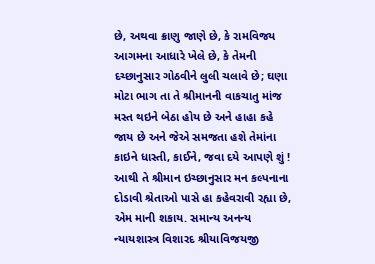છે, અથવા ક્રાણુ જાણે છે, કે રામવિજય આગમના આધારે ખેલે છે, કે તેમની દચ્છાનુસાર ગોઠવીને લુલી ચલાવે છે; ઘણા મોટા ભાગ તા તે શ્રીમાનની વાકચાતુ માંજ મસ્ત થઇને બેઠા હોય છે અને હાહા કહે જાય છે અને જેએ સમજતા હશે તેમાંના કાઇને ધાસ્તી, કાઈને, જવા દયે આપણે શું ! આથી તે શ્રીમાન ઇચ્છાનુસાર મન કલ્પનાના દોડાવી શ્રેતાઓ પાસે હા કહેવરાવી રહ્યા છે, એમ માની શકાય. સમાન્ય અનન્ય ન્યાયશાસ્ત્ર વિશારદ શ્રીયાવિજયજી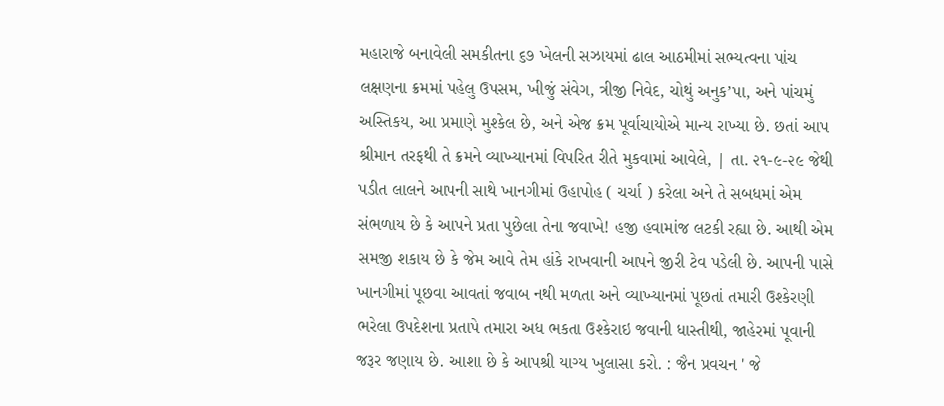મહારાજે બનાવેલી સમકીતના ૬૭ ખેલની સઝાયમાં ઢાલ આઠમીમાં સભ્યત્વના પાંચ લક્ષણના ક્રમમાં પહેલુ ઉપસમ, ખીજું સંવેગ, ત્રીજી નિવેદ, ચોથું અનુક’પા, અને પાંચમું અસ્તિકય, આ પ્રમાણે મુશ્કેલ છે, અને એજ ક્રમ પૂર્વાચાયોએ માન્ય રાખ્યા છે. છતાં આપ શ્રીમાન તરફથી તે ક્રમને વ્યાખ્યાનમાં વિપરિત રીતે મુકવામાં આવેલે, | તા. ૨૧-૯-૨૯ જેથી પડીત લાલને આપની સાથે ખાનગીમાં ઉહાપોહ ( ચર્ચા ) કરેલા અને તે સબધમાં એમ સંભળાય છે કે આપને પ્રતા પુછેલા તેના જવાખે! હજી હવામાંજ લટકી રહ્યા છે. આથી એમ સમજી શકાય છે કે જેમ આવે તેમ હાંકે રાખવાની આપને જીરી ટેવ પડેલી છે. આપની પાસે ખાનગીમાં પૂછવા આવતાં જવાબ નથી મળતા અને વ્યાખ્યાનમાં પૂછતાં તમારી ઉશ્કેરણી ભરેલા ઉપદેશના પ્રતાપે તમારા અધ ભકતા ઉશ્કેરાઇ જવાની ધાસ્તીથી, જાહેરમાં પૂવાની જરૂર જણાય છે. આશા છે કે આપશ્રી યાગ્ય ખુલાસા કરો. : જૈન પ્રવચન ' જે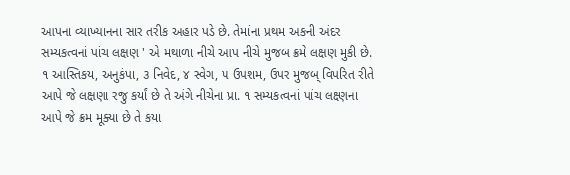આપના વ્યાખ્યાનના સાર તરીક અહાર પડે છે. તેમાંના પ્રથમ અકની અંદર સમ્યકત્વનાં પાંચ લક્ષણ ' એ મથાળા નીચે આપ નીચે મુજબ ક્રમે લક્ષણ મુકી છે. ૧ આસ્તિકય, અનુકંપા, ૩ નિવેદ, ૪ સ્વેગ, ૫ ઉપશમ, ઉપર મુજબ્ વિપરિત રીતે આપે જે લક્ષણા રજુ કર્યાં છે તે અંગે નીચેના પ્રા. ૧ સમ્યકત્વનાં પાંચ લક્ષ્ણના આપે જે ક્રમ મૂક્યા છે તે કયા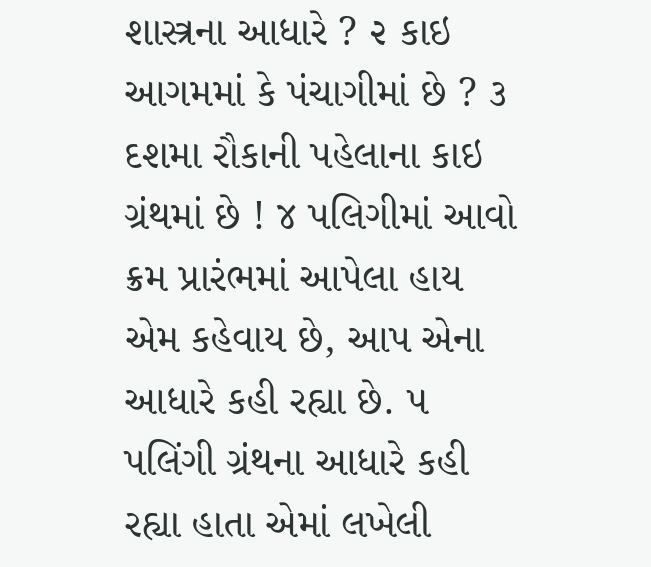શાસ્ત્રના આધારે ? ૨ કાઇ આગમમાં કે પંચાગીમાં છે ? ૩ દશમા રૌકાની પહેલાના કાઇ ગ્રંથમાં છે ! ૪ પલિગીમાં આવો ક્રમ પ્રારંભમાં આપેલા હાય એમ કહેવાય છે, આપ એના આધારે કહી રહ્યા છે. ૫ પલિંગી ગ્રંથના આધારે કહી રહ્યા હાતા એમાં લખેલી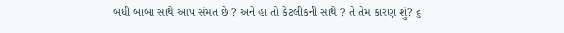બધી બાબા સાથે આપ સંમત છે ? અને હા તો કેટલીકની સાથે ? તે તેમ કારણ શું? ૬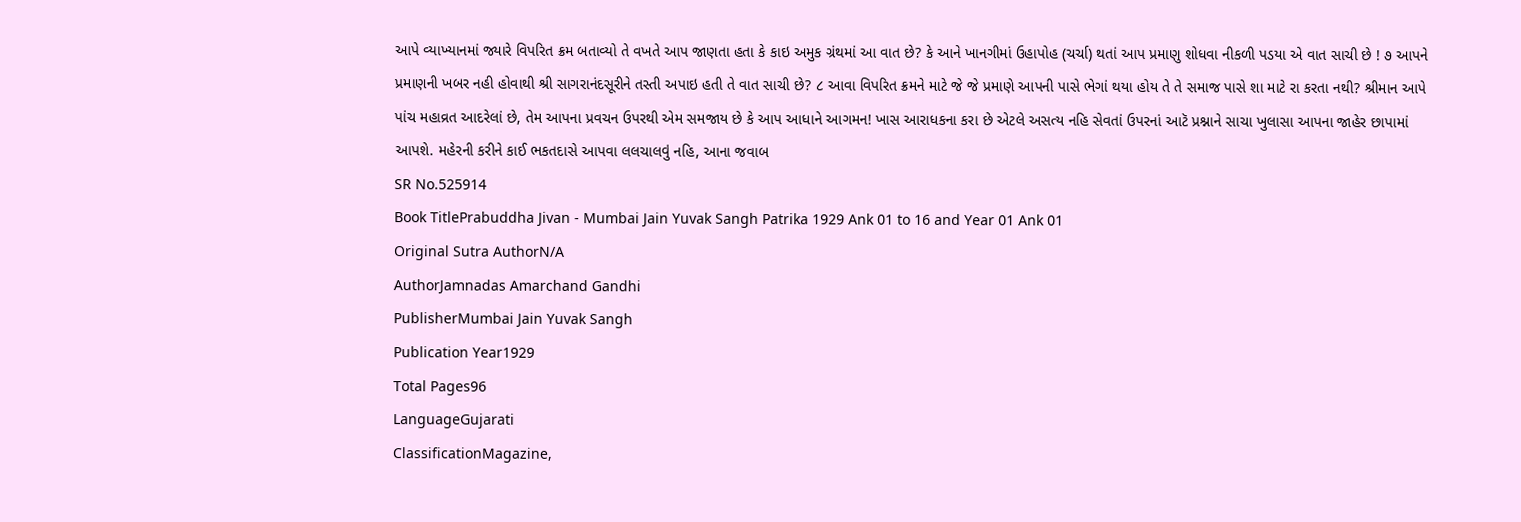આપે વ્યાખ્યાનમાં જ્યારે વિપરિત ક્રમ બતાવ્યો તે વખતે આપ જાણતા હતા કે કાઇ અમુક ગ્રંથમાં આ વાત છે? કે આને ખાનગીમાં ઉહાપોહ (ચર્ચા) થતાં આપ પ્રમાણુ શોધવા નીકળી પડયા એ વાત સાચી છે ! ૭ આપને પ્રમાણની ખબર નહી હોવાથી શ્રી સાગરાનંદસૂરીને તસ્તી અપાઇ હતી તે વાત સાચી છે? ૮ આવા વિપરિત ક્રમને માટે જે જે પ્રમાણે આપની પાસે ભેગાં થયા હોય તે તે સમાજ પાસે શા માટે રા કરતા નથી? શ્રીમાન આપે પાંચ મહાવ્રત આદરેલાં છે, તેમ આપના પ્રવચન ઉપરથી એમ સમજાય છે કે આપ આધાને આગમન! ખાસ આરાધકના કરા છે એટલે અસત્ય નહિ સેવતાં ઉપરનાં આટૅ પ્રશ્નાને સાચા ખુલાસા આપના જાહેર છાપામાં આપશે. મહેરની કરીને કાઈ ભકતદાસે આપવા લલચાલવું નહિ, આના જવાબ
SR No.525914
Book TitlePrabuddha Jivan - Mumbai Jain Yuvak Sangh Patrika 1929 Ank 01 to 16 and Year 01 Ank 01
Original Sutra AuthorN/A
AuthorJamnadas Amarchand Gandhi
PublisherMumbai Jain Yuvak Sangh
Publication Year1929
Total Pages96
LanguageGujarati
ClassificationMagazine,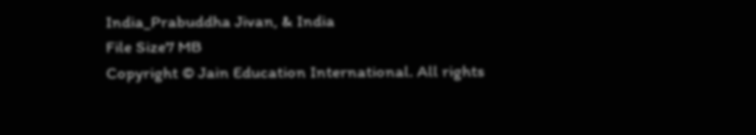India_Prabuddha Jivan, & India
File Size7 MB
Copyright © Jain Education International. All rights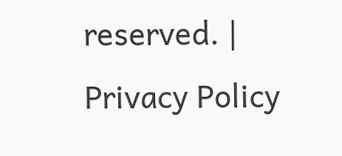reserved. | Privacy Policy